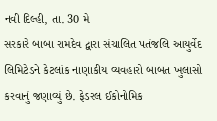નવી દિલ્હી, તા. 30 મે
સરકારે બાબા રામદેવ દ્વારા સંચાલિત પતંજલિ આયુર્વેદ લિમિટેડને કેટલાંક નાણાકીય વ્યવહારો બાબત ખુલાસો કરવાનું જણાવ્યું છે. ફેડરલ ઈકોનોમિક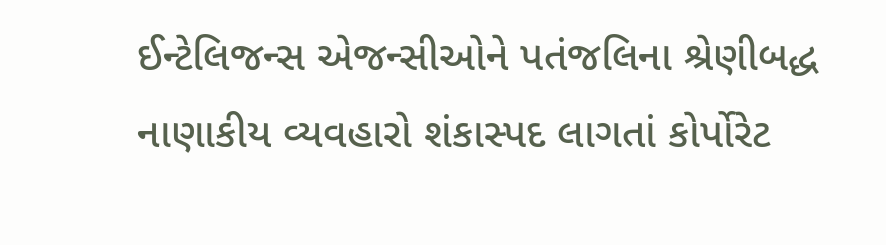ઈન્ટેલિજન્સ એજન્સીઓને પતંજલિના શ્રેણીબદ્ધ નાણાકીય વ્યવહારો શંકાસ્પદ લાગતાં કોર્પોરેટ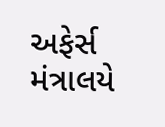અફેર્સ મંત્રાલયે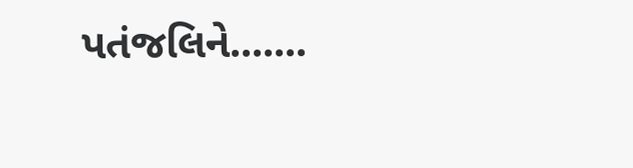પતંજલિને.......